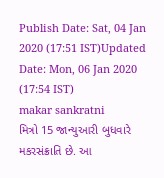Publish Date: Sat, 04 Jan 2020 (17:51 IST)Updated Date: Mon, 06 Jan 2020 (17:54 IST)
makar sankratni
મિત્રો 15 જાન્યુઆરી બુધવારે મકરસંક્રાતિ છે. આ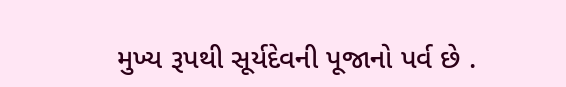મુખ્ય રૂપથી સૂર્યદેવની પૂજાનો પર્વ છે .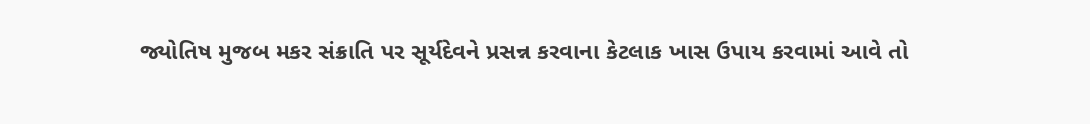જ્યોતિષ મુજબ મકર સંક્રાતિ પર સૂર્યદેવને પ્રસન્ન કરવાના કેટલાક ખાસ ઉપાય કરવામાં આવે તો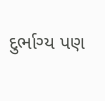દુર્ભાગ્ય પણ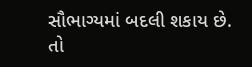સૌભાગ્યમાં બદલી શકાય છે. તો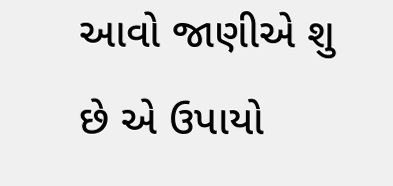આવો જાણીએ શુ છે એ ઉપાયો